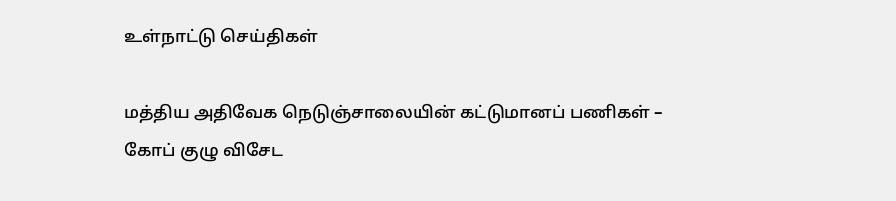உள்நாட்டு செய்திகள்

மத்திய அதிவேக நெடுஞ்சாலையின் கட்டுமானப் பணிகள் – கோப் குழு விசேட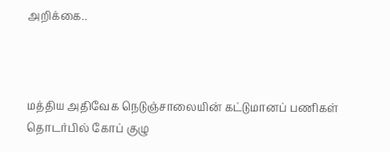அறிக்கை..



மத்திய அதிவேக நெடுஞ்சாலையின் கட்டுமானப் பணிகள் தொடர்பில் கோப் குழு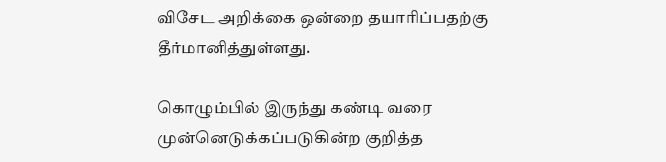விசேட அறிக்கை ஒன்றை தயாரிப்பதற்கு தீர்மானித்துள்ளது.

கொழும்பில் இருந்து கண்டி வரை முன்னெடுக்கப்படுகின்ற குறித்த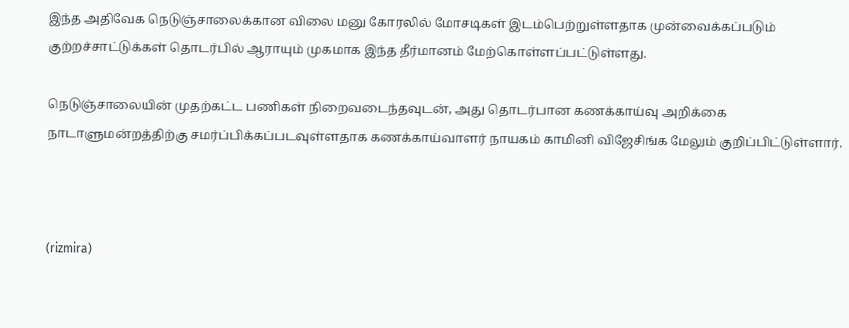இந்த அதிவேக நெடுஞ்சாலைக்கான விலை மனு கோரலில் மோசடிகள் இடம்பெற்றுள்ளதாக முன்வைக்கப்படும் குற்றச்சாட்டுக்கள் தொடர்பில் ஆராயும் முகமாக இந்த தீர்மானம் மேற்கொள்ளப்பட்டுள்ளது.

நெடுஞ்சாலையின் முதற்கட்ட பணிகள் நிறைவடைந்தவுடன், அது தொடர்பான கணக்காய்வு அறிக்கை நாடாளுமன்றத்திற்கு சமர்ப்பிக்கப்படவுள்ளதாக கணக்காய்வாளர் நாயகம் காமினி விஜேசிங்க மேலும் குறிப்பிட்டுள்ளார்.



(rizmira)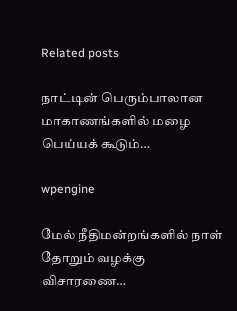Related posts

நாட்டின் பெரும்பாலான மாகாணங்களில் மழை பெய்யக் கூடும்…

wpengine

மேல் நீதிமன்றங்களில் நாள் தோறும் வழக்கு விசாரணை…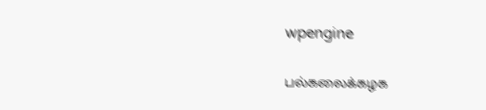wpengine

பல்கலைக்கழக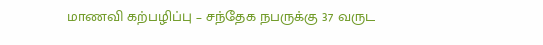மாணவி கற்பழிப்பு – சந்தேக நபருக்கு 37 வருட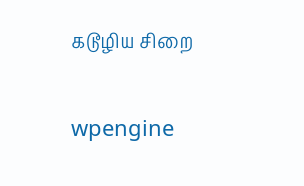கடூழிய சிறை

wpengine